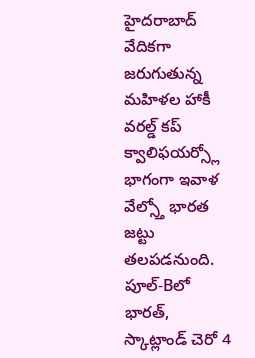హైదరాబాద్ వేదికగా జరుగుతున్న మహిళల హాకీ వరల్డ్ కప్ క్వాలిఫయర్స్లో భాగంగా ఇవాళ వేల్స్తో భారత జట్టు తలపడనుంది. పూల్-Bలో భారత్, స్కాట్లాండ్ చెరో 4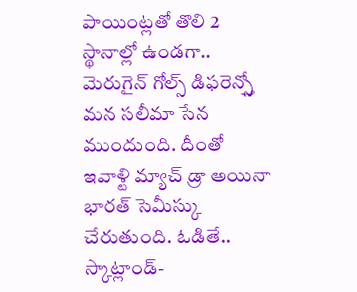పాయింట్లతో తొలి 2 స్థానాల్లో ఉండగా.. మెరుగైన్ గోల్స్ డిఫరెన్స్తో మన సలీమా సేన ముందుంది. దీంతో ఇవాళ్టి మ్యాచ్ డ్రా అయినా భారత్ సెమీస్కు చేరుతుంది. ఓడితే.. స్కాట్లాండ్-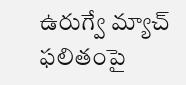ఉరుగ్వే మ్యాచ్ ఫలితంపై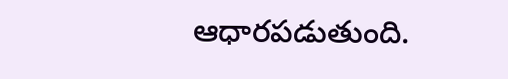ఆధారపడుతుంది.